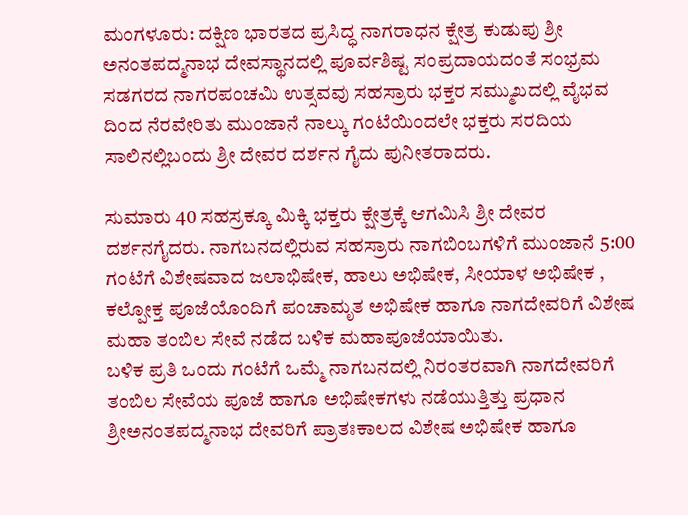ಮಂಗಳೂರು: ದಕ್ಷಿಣ ಭಾರತದ ಪ್ರಸಿದ್ಧ ನಾಗರಾಧನ ಕ್ಷೇತ್ರ ಕುಡುಪು ಶ್ರೀ ಅನಂತಪದ್ಮನಾಭ ದೇವಸ್ಥಾನದಲ್ಲಿ ಪೂರ್ವಶಿಷ್ಟ ಸಂಪ್ರದಾಯದಂತೆ ಸಂಭ್ರಮ ಸಡಗರದ ನಾಗರಪಂಚಮಿ ಉತ್ಸವವು ಸಹಸ್ರಾರು ಭಕ್ತರ ಸಮ್ಮುಖದಲ್ಲಿ ವೈಭವ ದಿಂದ ನೆರವೇರಿತು ಮುಂಜಾನೆ ನಾಲ್ಕು ಗಂಟೆಯಿಂದಲೇ ಭಕ್ತರು ಸರದಿಯ ಸಾಲಿನಲ್ಲಿಬಂದು ಶ್ರೀ ದೇವರ ದರ್ಶನ ಗೈದು ಪುನೀತರಾದರು.

ಸುಮಾರು 40 ಸಹಸ್ರಕ್ಕೂ ಮಿಕ್ಕಿ ಭಕ್ತರು ಕ್ಷೇತ್ರಕ್ಕೆ ಆಗಮಿಸಿ ಶ್ರೀ ದೇವರ ದರ್ಶನಗೈದರು. ನಾಗಬನದಲ್ಲಿರುವ ಸಹಸ್ರಾರು ನಾಗಬಿಂಬಗಳಿಗೆ ಮುಂಜಾನೆ 5:00 ಗಂಟೆಗೆ ವಿಶೇಷವಾದ ಜಲಾಭಿಷೇಕ, ಹಾಲು ಅಭಿಷೇಕ, ಸೀಯಾಳ ಅಭಿಷೇಕ , ಕಲ್ಪೋಕ್ತ ಪೂಜೆಯೊಂದಿಗೆ ಪಂಚಾಮೃತ ಅಭಿಷೇಕ ಹಾಗೂ ನಾಗದೇವರಿಗೆ ವಿಶೇಷ ಮಹಾ ತಂಬಿಲ ಸೇವೆ ನಡೆದ ಬಳಿಕ ಮಹಾಪೂಜೆಯಾಯಿತು.
ಬಳಿಕ ಪ್ರತಿ ಒಂದು ಗಂಟೆಗೆ ಒಮ್ಮೆ ನಾಗಬನದಲ್ಲಿ ನಿರಂತರವಾಗಿ ನಾಗದೇವರಿಗೆ ತಂಬಿಲ ಸೇವೆಯ ಪೂಜೆ ಹಾಗೂ ಅಭಿಷೇಕಗಳು ನಡೆಯುತ್ತಿತ್ತು ಪ್ರಧಾನ ಶ್ರೀಅನಂತಪದ್ಮನಾಭ ದೇವರಿಗೆ ಪ್ರಾತಃಕಾಲದ ವಿಶೇಷ ಅಭಿಷೇಕ ಹಾಗೂ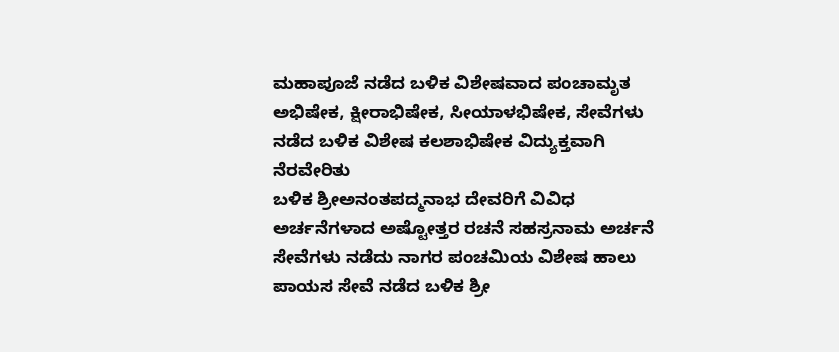ಮಹಾಪೂಜೆ ನಡೆದ ಬಳಿಕ ವಿಶೇಷವಾದ ಪಂಚಾಮೃತ ಅಭಿಷೇಕ, ಕ್ಷೀರಾಭಿಷೇಕ, ಸೀಯಾಳಭಿಷೇಕ, ಸೇವೆಗಳು ನಡೆದ ಬಳಿಕ ವಿಶೇಷ ಕಲಶಾಭಿಷೇಕ ವಿದ್ಯುಕ್ತವಾಗಿ ನೆರವೇರಿತು
ಬಳಿಕ ಶ್ರೀಅನಂತಪದ್ಮನಾಭ ದೇವರಿಗೆ ವಿವಿಧ ಅರ್ಚನೆಗಳಾದ ಅಷ್ಟೋತ್ತರ ರಚನೆ ಸಹಸ್ರನಾಮ ಅರ್ಚನೆ ಸೇವೆಗಳು ನಡೆದು ನಾಗರ ಪಂಚಮಿಯ ವಿಶೇಷ ಹಾಲು ಪಾಯಸ ಸೇವೆ ನಡೆದ ಬಳಿಕ ಶ್ರೀ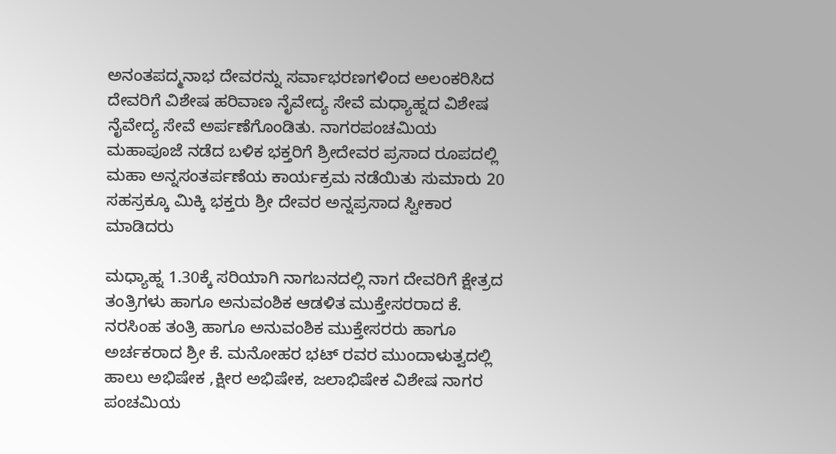ಅನಂತಪದ್ಮನಾಭ ದೇವರನ್ನು ಸರ್ವಾಭರಣಗಳಿಂದ ಅಲಂಕರಿಸಿದ ದೇವರಿಗೆ ವಿಶೇಷ ಹರಿವಾಣ ನೈವೇದ್ಯ ಸೇವೆ ಮಧ್ಯಾಹ್ನದ ವಿಶೇಷ ನೈವೇದ್ಯ ಸೇವೆ ಅರ್ಪಣೆಗೊಂಡಿತು. ನಾಗರಪಂಚಮಿಯ ಮಹಾಪೂಜೆ ನಡೆದ ಬಳಿಕ ಭಕ್ತರಿಗೆ ಶ್ರೀದೇವರ ಪ್ರಸಾದ ರೂಪದಲ್ಲಿ ಮಹಾ ಅನ್ನಸಂತರ್ಪಣೆಯ ಕಾರ್ಯಕ್ರಮ ನಡೆಯಿತು ಸುಮಾರು 20 ಸಹಸ್ರಕ್ಕೂ ಮಿಕ್ಕಿ ಭಕ್ತರು ಶ್ರೀ ದೇವರ ಅನ್ನಪ್ರಸಾದ ಸ್ವೀಕಾರ ಮಾಡಿದರು

ಮಧ್ಯಾಹ್ನ 1.30ಕ್ಕೆ ಸರಿಯಾಗಿ ನಾಗಬನದಲ್ಲಿ ನಾಗ ದೇವರಿಗೆ ಕ್ಷೇತ್ರದ ತಂತ್ರಿಗಳು ಹಾಗೂ ಅನುವಂಶಿಕ ಆಡಳಿತ ಮುಕ್ತೇಸರರಾದ ಕೆ. ನರಸಿಂಹ ತಂತ್ರಿ ಹಾಗೂ ಅನುವಂಶಿಕ ಮುಕ್ತೇಸರರು ಹಾಗೂ ಅರ್ಚಕರಾದ ಶ್ರೀ ಕೆ. ಮನೋಹರ ಭಟ್ ರವರ ಮುಂದಾಳುತ್ವದಲ್ಲಿ ಹಾಲು ಅಭಿಷೇಕ ,ಕ್ಷೀರ ಅಭಿಷೇಕ, ಜಲಾಭಿಷೇಕ ವಿಶೇಷ ನಾಗರ ಪಂಚಮಿಯ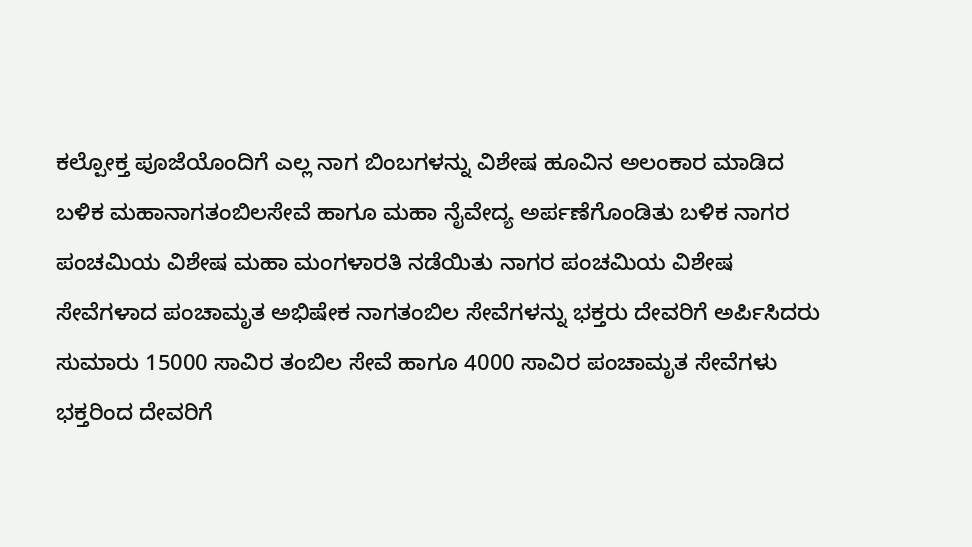ಕಲ್ಪೋಕ್ತ ಪೂಜೆಯೊಂದಿಗೆ ಎಲ್ಲ ನಾಗ ಬಿಂಬಗಳನ್ನು ವಿಶೇಷ ಹೂವಿನ ಅಲಂಕಾರ ಮಾಡಿದ ಬಳಿಕ ಮಹಾನಾಗತಂಬಿಲಸೇವೆ ಹಾಗೂ ಮಹಾ ನೈವೇದ್ಯ ಅರ್ಪಣೆಗೊಂಡಿತು ಬಳಿಕ ನಾಗರ ಪಂಚಮಿಯ ವಿಶೇಷ ಮಹಾ ಮಂಗಳಾರತಿ ನಡೆಯಿತು ನಾಗರ ಪಂಚಮಿಯ ವಿಶೇಷ ಸೇವೆಗಳಾದ ಪಂಚಾಮೃತ ಅಭಿಷೇಕ ನಾಗತಂಬಿಲ ಸೇವೆಗಳನ್ನು ಭಕ್ತರು ದೇವರಿಗೆ ಅರ್ಪಿಸಿದರು ಸುಮಾರು 15000 ಸಾವಿರ ತಂಬಿಲ ಸೇವೆ ಹಾಗೂ 4000 ಸಾವಿರ ಪಂಚಾಮೃತ ಸೇವೆಗಳು ಭಕ್ತರಿಂದ ದೇವರಿಗೆ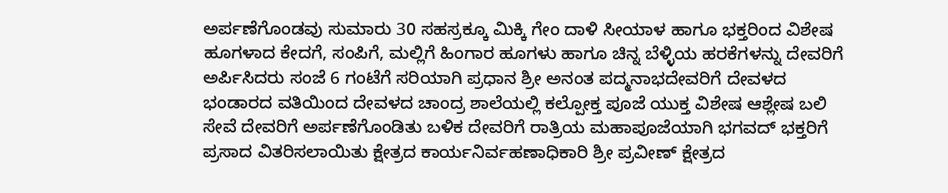ಅರ್ಪಣೆಗೊಂಡವು ಸುಮಾರು 30 ಸಹಸ್ರಕ್ಕೂ ಮಿಕ್ಕಿ ಗೇಂ ದಾಳಿ ಸೀಯಾಳ ಹಾಗೂ ಭಕ್ತರಿಂದ ವಿಶೇಷ ಹೂಗಳಾದ ಕೇದಗೆ, ಸಂಪಿಗೆ, ಮಲ್ಲಿಗೆ ಹಿಂಗಾರ ಹೂಗಳು ಹಾಗೂ ಚಿನ್ನ ಬೆಳ್ಳಿಯ ಹರಕೆಗಳನ್ನು ದೇವರಿಗೆ ಅರ್ಪಿಸಿದರು ಸಂಜೆ 6 ಗಂಟೆಗೆ ಸರಿಯಾಗಿ ಪ್ರಧಾನ ಶ್ರೀ ಅನಂತ ಪದ್ಮನಾಭದೇವರಿಗೆ ದೇವಳದ ಭಂಡಾರದ ವತಿಯಿಂದ ದೇವಳದ ಚಾಂದ್ರ ಶಾಲೆಯಲ್ಲಿ ಕಲ್ಪೋಕ್ತ ಪೂಜೆ ಯುಕ್ತ ವಿಶೇಷ ಆಶ್ಲೇಷ ಬಲಿ ಸೇವೆ ದೇವರಿಗೆ ಅರ್ಪಣೆಗೊಂಡಿತು ಬಳಿಕ ದೇವರಿಗೆ ರಾತ್ರಿಯ ಮಹಾಪೂಜೆಯಾಗಿ ಭಗವದ್ ಭಕ್ತರಿಗೆ ಪ್ರಸಾದ ವಿತರಿಸಲಾಯಿತು ಕ್ಷೇತ್ರದ ಕಾರ್ಯನಿರ್ವಹಣಾಧಿಕಾರಿ ಶ್ರೀ ಪ್ರವೀಣ್ ಕ್ಷೇತ್ರದ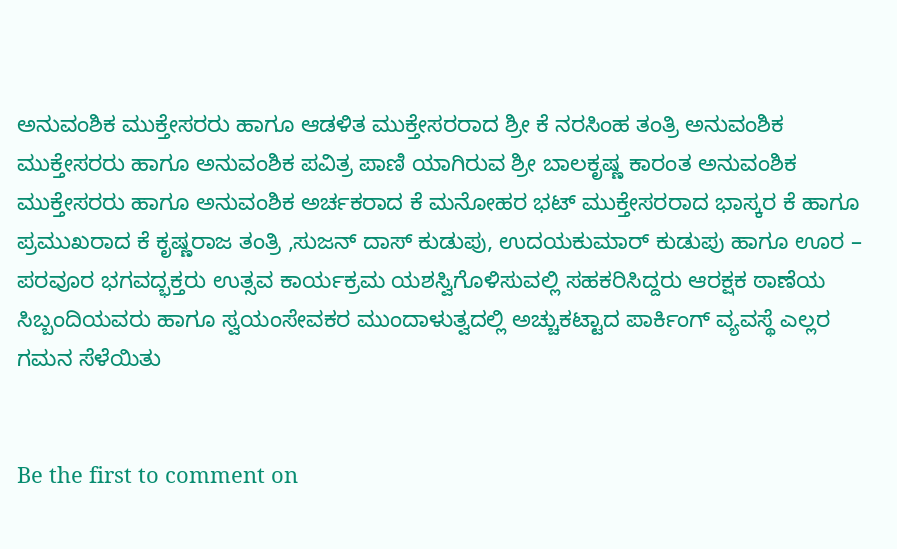ಅನುವಂಶಿಕ ಮುಕ್ತೇಸರರು ಹಾಗೂ ಆಡಳಿತ ಮುಕ್ತೇಸರರಾದ ಶ್ರೀ ಕೆ ನರಸಿಂಹ ತಂತ್ರಿ ಅನುವಂಶಿಕ ಮುಕ್ತೇಸರರು ಹಾಗೂ ಅನುವಂಶಿಕ ಪವಿತ್ರ ಪಾಣಿ ಯಾಗಿರುವ ಶ್ರೀ ಬಾಲಕೃಷ್ಣ ಕಾರಂತ ಅನುವಂಶಿಕ ಮುಕ್ತೇಸರರು ಹಾಗೂ ಅನುವಂಶಿಕ ಅರ್ಚಕರಾದ ಕೆ ಮನೋಹರ ಭಟ್ ಮುಕ್ತೇಸರರಾದ ಭಾಸ್ಕರ ಕೆ ಹಾಗೂ ಪ್ರಮುಖರಾದ ಕೆ ಕೃಷ್ಣರಾಜ ತಂತ್ರಿ ,ಸುಜನ್ ದಾಸ್ ಕುಡುಪು, ಉದಯಕುಮಾರ್ ಕುಡುಪು ಹಾಗೂ ಊರ – ಪರವೂರ ಭಗವದ್ಭಕ್ತರು ಉತ್ಸವ ಕಾರ್ಯಕ್ರಮ ಯಶಸ್ವಿಗೊಳಿಸುವಲ್ಲಿ ಸಹಕರಿಸಿದ್ದರು ಆರಕ್ಷಕ ಠಾಣೆಯ ಸಿಬ್ಬಂದಿಯವರು ಹಾಗೂ ಸ್ವಯಂಸೇವಕರ ಮುಂದಾಳುತ್ವದಲ್ಲಿ ಅಚ್ಚುಕಟ್ಟಾದ ಪಾರ್ಕಿಂಗ್ ವ್ಯವಸ್ಥೆ ಎಲ್ಲರ ಗಮನ ಸೆಳೆಯಿತು


Be the first to comment on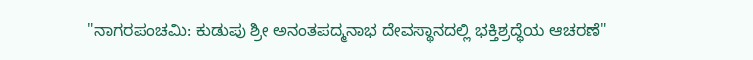"ನಾಗರಪಂಚಮಿ: ಕುಡುಪು ಶ್ರೀ ಅನಂತಪದ್ಮನಾಭ ದೇವಸ್ಥಾನದಲ್ಲಿ ಭಕ್ತಿಶ್ರದ್ಧೆಯ ಆಚರಣೆ"